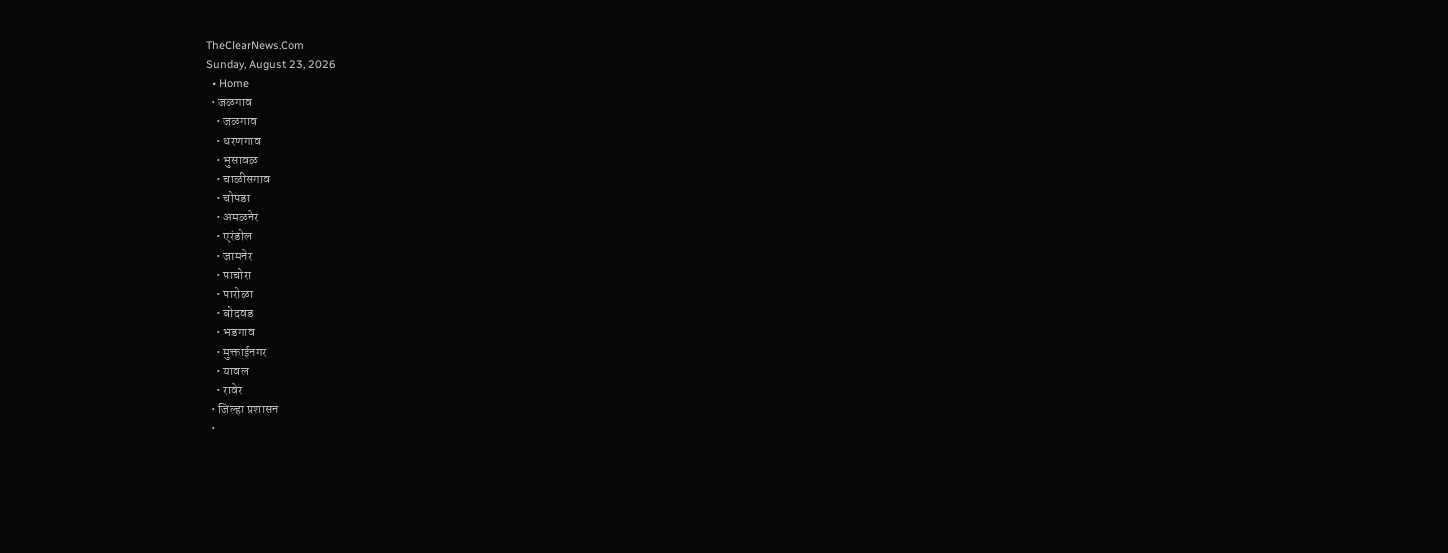TheClearNews.Com
Sunday, August 23, 2026
  • Home
  • जळगाव
    • जळगाव
    • धरणगाव
    • भुसावळ
    • चाळीसगाव
    • चोपडा
    • अमळनेर
    • एरंडोल
    • जामनेर
    • पाचोरा
    • पारोळा
    • बोदवड
    • भडगाव
    • मुक्ताईनगर
    • यावल
    • रावेर
  • जिल्हा प्रशासन
  •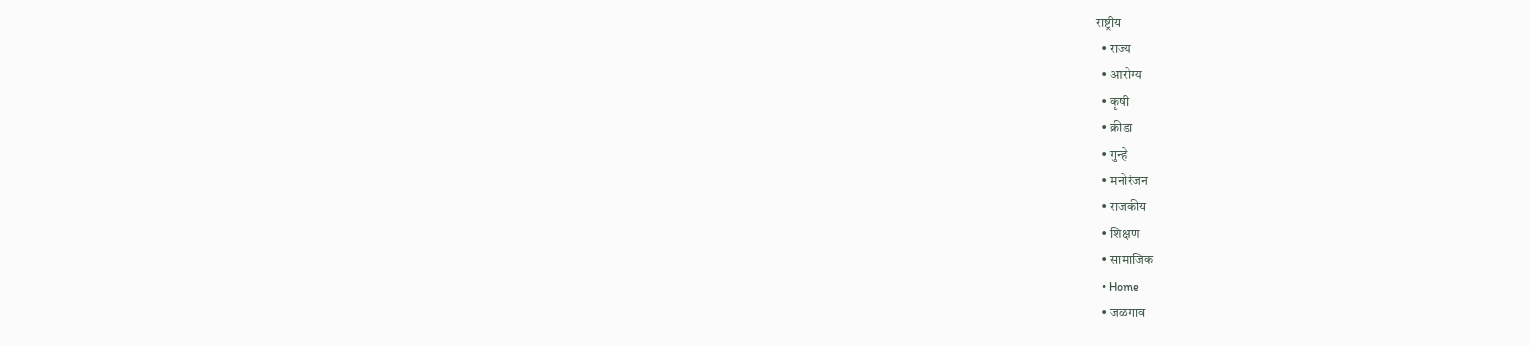राष्ट्रीय
  • राज्य
  • आरोग्य
  • कृषी
  • क्रीडा
  • गुन्हे
  • मनोरंजन
  • राजकीय
  • शिक्षण
  • सामाजिक
  • Home
  • जळगाव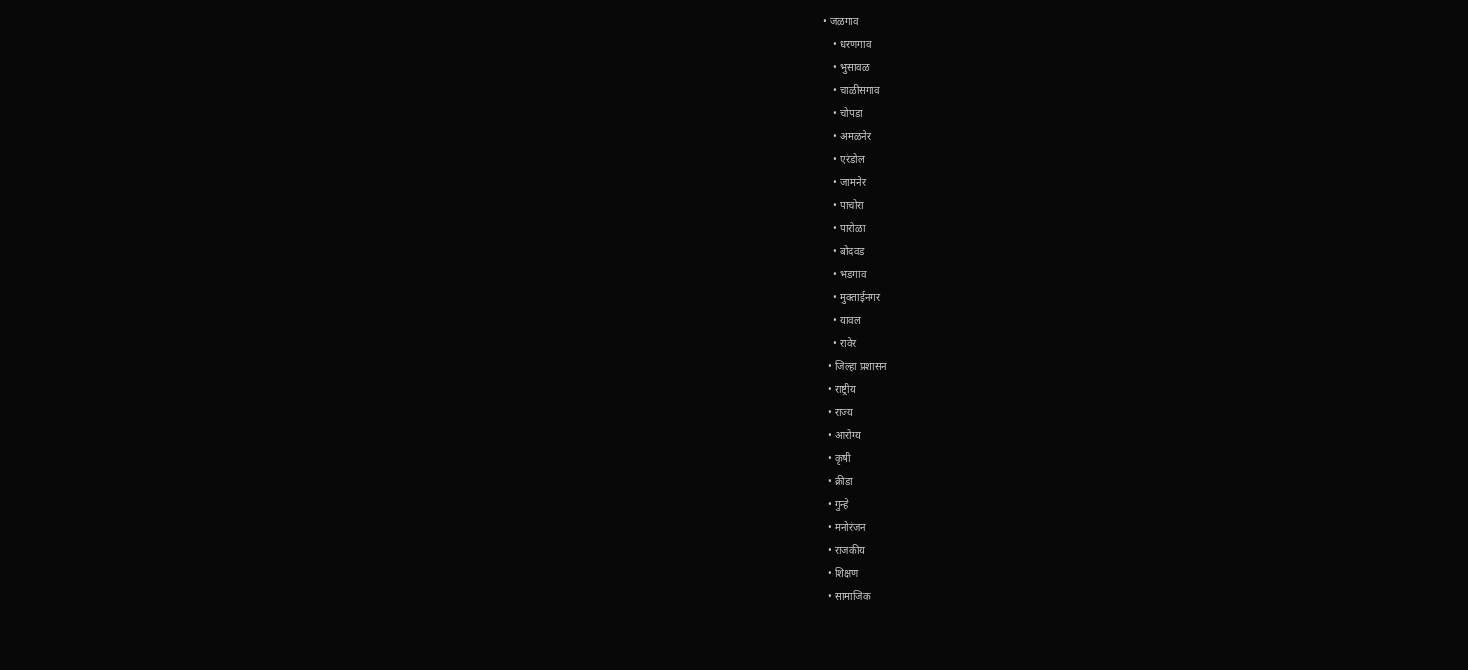• जळगाव
    • धरणगाव
    • भुसावळ
    • चाळीसगाव
    • चोपडा
    • अमळनेर
    • एरंडोल
    • जामनेर
    • पाचोरा
    • पारोळा
    • बोदवड
    • भडगाव
    • मुक्ताईनगर
    • यावल
    • रावेर
  • जिल्हा प्रशासन
  • राष्ट्रीय
  • राज्य
  • आरोग्य
  • कृषी
  • क्रीडा
  • गुन्हे
  • मनोरंजन
  • राजकीय
  • शिक्षण
  • सामाजिक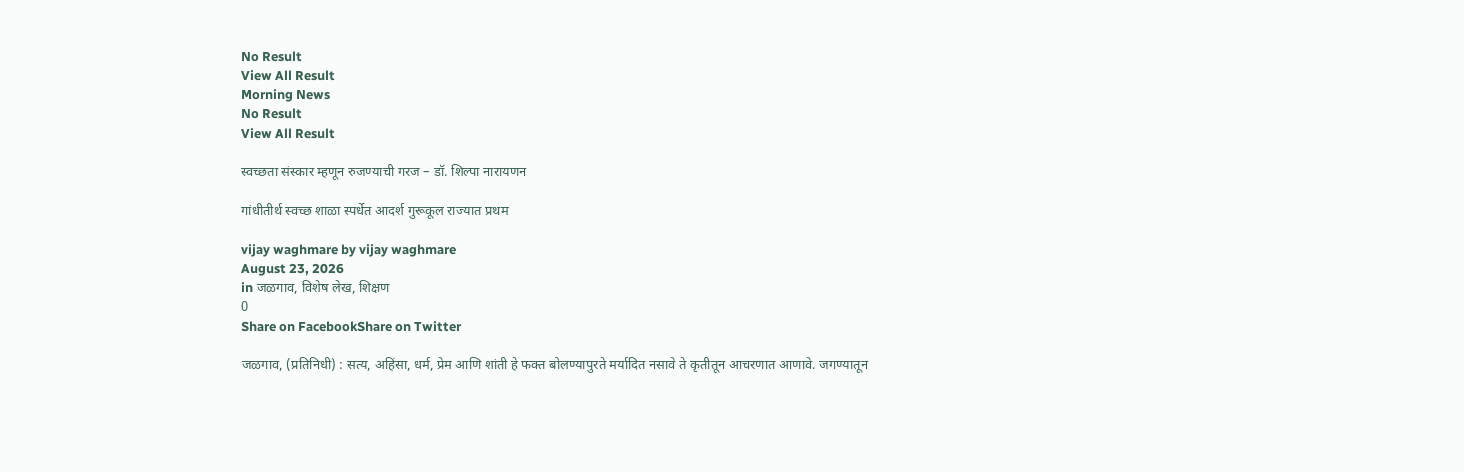No Result
View All Result
Morning News
No Result
View All Result

स्वच्छता संस्कार म्हणून रुजण्याची गरज – डॉ. शिल्पा नारायणन

गांधीतीर्थ स्वच्छ शाळा स्पर्धेत आदर्श गुरूकूल राज्यात प्रथम

vijay waghmare by vijay waghmare
August 23, 2026
in जळगाव, विशेष लेख, शिक्षण
0
Share on FacebookShare on Twitter

जळगाव, (प्रतिनिधी) : सत्य, अहिंसा, धर्म, प्रेम आणि शांती हे फक्त बोलण्यापुरते मर्यादित नसावे ते कृतीतून आचरणात आणावे. जगण्यातून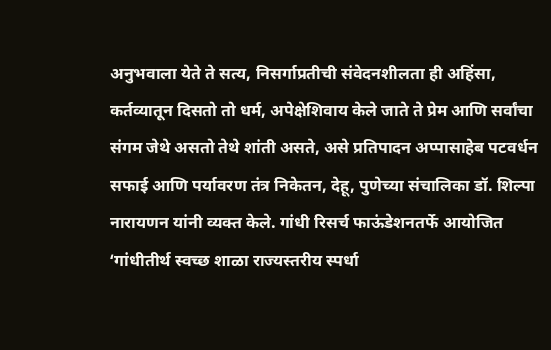अनुभवाला येते ते सत्य, निसर्गाप्रतीची संवेदनशीलता ही अहिंसा, कर्तव्यातून दिसतो तो धर्म, अपेक्षेशिवाय केले जाते ते प्रेम आणि सर्वांचा संगम जेथे असतो तेथे शांती असते, असे प्रतिपादन अप्पासाहेब पटवर्धन सफाई आणि पर्यावरण तंत्र निकेतन, देहू, पुणेच्या संचालिका डॉ. शिल्पा नारायणन यांनी व्यक्त केले. गांधी रिसर्च फाऊंडेशनतर्फे आयोजित ‘गांधीतीर्थ स्वच्छ शाळा राज्यस्तरीय स्पर्धा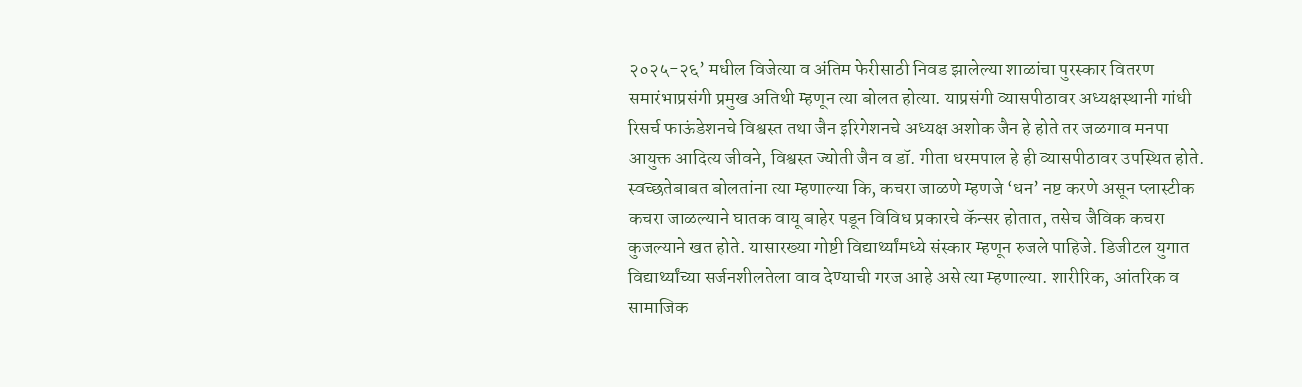२०२५-२६’ मधील विजेत्या व अंतिम फेरीसाठी निवड झालेल्या शाळांचा पुरस्कार वितरण समारंभाप्रसंगी प्रमुख अतिथी म्हणून त्या बोलत होत्या. याप्रसंगी व्यासपीठावर अध्यक्षस्थानी गांधी रिसर्च फाऊंडेशनचे विश्वस्त तथा जैन इरिगेशनचे अध्यक्ष अशोक जैन हे होते तर जळगाव मनपा आयुक्त आदित्य जीवने, विश्वस्त ज्योती जैन व डॉ. गीता धरमपाल हे ही व्यासपीठावर उपस्थित होते.
स्वच्छतेबाबत बोलतांना त्या म्हणाल्या कि, कचरा जाळणे म्हणजे ‘धन’ नष्ट करणे असून प्लास्टीक कचरा जाळल्याने घातक वायू बाहेर पडून विविध प्रकारचे कॅन्सर होतात, तसेच जैविक कचरा कुजल्याने खत होते. यासारख्या गोष्टी विद्यार्थ्यांमध्ये संस्कार म्हणून रुजले पाहिजे. डिजीटल युगात विद्यार्थ्यांच्या सर्जनशीलतेला वाव देण्याची गरज आहे असे त्या म्हणाल्या. शारीरिक, आंतरिक व सामाजिक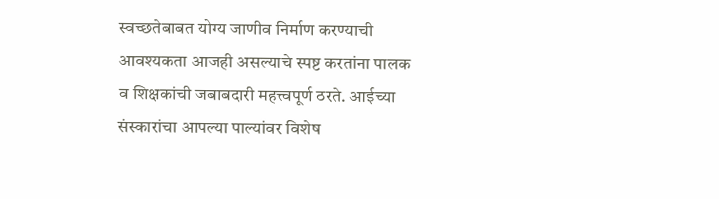स्वच्छतेबाबत योग्य जाणीव निर्माण करण्याची आवश्यकता आजही असल्याचे स्पष्ट करतांना पालक व शिक्षकांची जबाबदारी महत्त्वपूर्ण ठरते. आईच्या संस्कारांचा आपल्या पाल्यांवर विशेष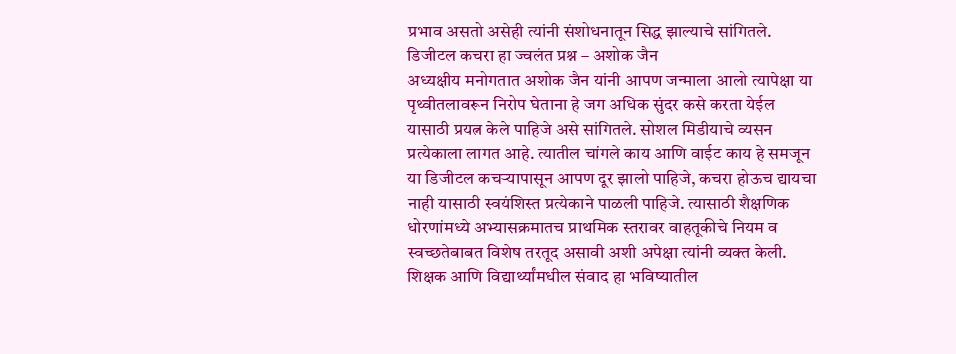प्रभाव असतो असेही त्यांनी संशोधनातून सिद्ध झाल्याचे सांगितले.
डिजीटल कचरा हा ज्वलंत प्रश्न – अशोक जैन
अध्यक्षीय मनोगतात अशोक जैन यांनी आपण जन्माला आलो त्यापेक्षा या पृथ्वीतलावरून निरोप घेताना हे जग अधिक सुंदर कसे करता येईल यासाठी प्रयत्न केले पाहिजे असे सांगितले. सोशल मिडीयाचे व्यसन प्रत्येकाला लागत आहे. त्यातील चांगले काय आणि वाईट काय हे समजून या डिजीटल कचऱ्यापासून आपण दूर झालो पाहिजे, कचरा होऊच द्यायचा नाही यासाठी स्वयंशिस्त प्रत्येकाने पाळली पाहिजे. त्यासाठी शैक्षणिक धोरणांमध्ये अभ्यासक्रमातच प्राथमिक स्तरावर वाहतूकीचे नियम व स्वच्छतेबाबत विशेष तरतूद असावी अशी अपेक्षा त्यांनी व्यक्त केली. शिक्षक आणि विद्यार्थ्यांमधील संवाद हा भविष्यातील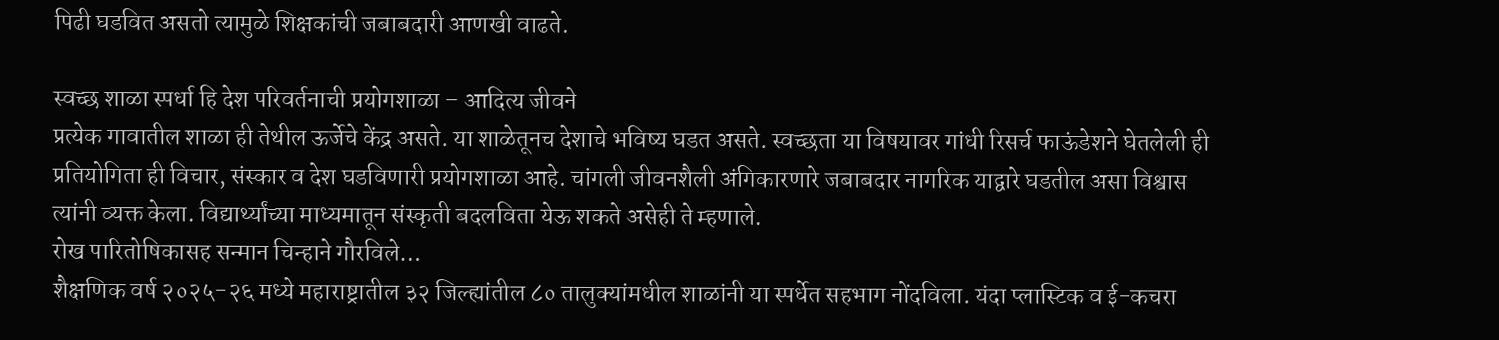पिढी घडवित असतो त्यामुळे शिक्षकांची जबाबदारी आणखी वाढते.

स्वच्छ शाळा स्पर्धा हि देश परिवर्तनाची प्रयोगशाळा – आदित्य जीवने
प्रत्येक गावातील शाळा ही तेथील ऊर्जेचे केंद्र असते. या शाळेतूनच देशाचे भविष्य घडत असते. स्वच्छता या विषयावर गांधी रिसर्च फाऊंडेशने घेतलेली ही प्रतियोगिता ही विचार, संस्कार व देश घडविणारी प्रयोगशाळा आहे. चांगली जीवनशैली अंगिकारणारे जबाबदार नागरिक याद्वारे घडतील असा विश्वास त्यांनी व्यक्त केला. विद्यार्थ्यांच्या माध्यमातून संस्कृती बदलविता येऊ शकते असेही ते म्हणाले.
रोख पारितोषिकासह सन्मान चिन्हाने गौरविले…
शैक्षणिक वर्ष २०२५-२६ मध्ये महाराष्ट्रातील ३२ जिल्ह्यांतील ८० तालुक्यांमधील शाळांनी या स्पर्धेत सहभाग नोंदविला. यंदा प्लास्टिक व ई-कचरा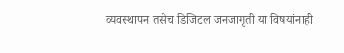व्यवस्थापन तसेच डिजिटल जनजागृती या विषयांनाही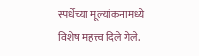स्पर्धेच्या मूल्यांकनामध्ये विशेष महत्त्व दिले गेले.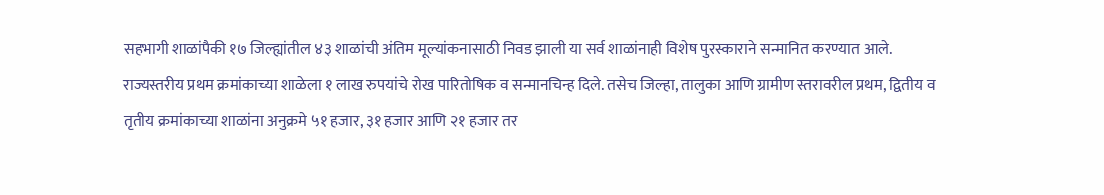सहभागी शाळांपैकी १७ जिल्ह्यांतील ४३ शाळांची अंतिम मूल्यांकनासाठी निवड झाली या सर्व शाळांनाही विशेष पुरस्काराने सन्मानित करण्यात आले. राज्यस्तरीय प्रथम क्रमांकाच्या शाळेला १ लाख रुपयांचे रोख पारितोषिक व सन्मानचिन्ह दिले. तसेच जिल्हा, तालुका आणि ग्रामीण स्तरावरील प्रथम, द्वितीय व तृतीय क्रमांकाच्या शाळांना अनुक्रमे ५१ हजार, ३१ हजार आणि २१ हजार तर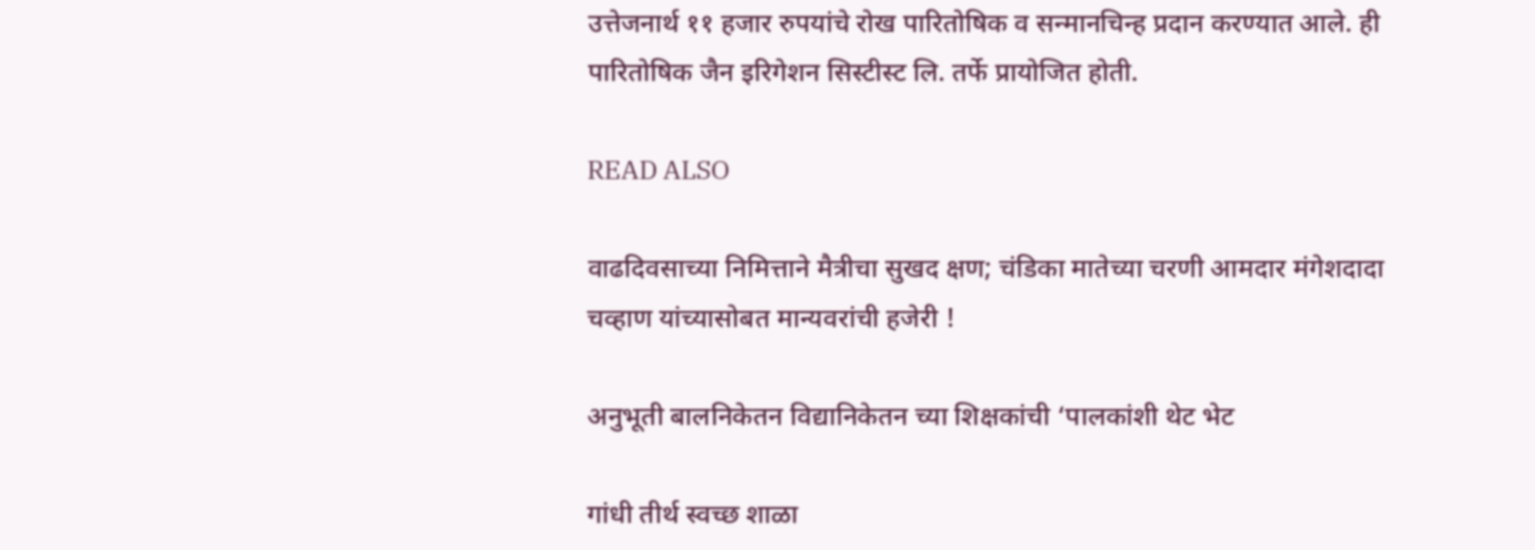उत्तेजनार्थ ११ हजार रुपयांचे रोख पारितोषिक व सन्मानचिन्ह प्रदान करण्यात आले. ही पारितोषिक जैन इरिगेशन सिस्टीस्ट लि. तर्फे प्रायोजित होती.

READ ALSO

वाढदिवसाच्या निमित्ताने मैत्रीचा सुखद क्षण; चंडिका मातेच्या चरणी आमदार मंगेशदादा चव्हाण यांच्यासोबत मान्यवरांची हजेरी !

अनुभूती बालनिकेतन विद्यानिकेतन च्या शिक्षकांची ‘पालकांशी थेट भेट

गांधी तीर्थ स्वच्छ शाळा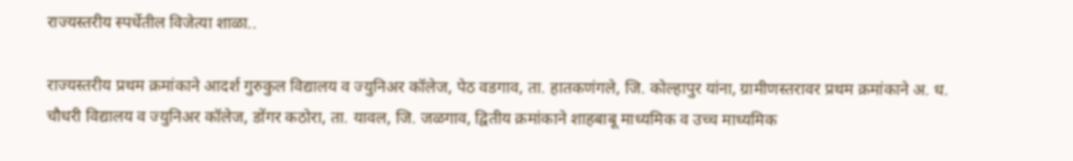राज्यस्तरीय स्पर्धेतील विजेत्या शाळा..

राज्यस्तरीय प्रथम क्रमांकाने आदर्श गुरुकुल विद्यालय व ज्युनिअर कॉलेज, पेठ वडगाव, ता. हातकणंगले, जि. कोल्हापुर यांना, ग्रामीणस्तरावर प्रथम क्रमांकाने अ. ध. चौधरी विद्यालय व ज्युनिअर कॉलेज, डोंगर कठोरा, ता. यावल, जि. जळगाव, द्वितीय क्रमांकाने शाहबाबू माध्यमिक व उच्च माध्यमिक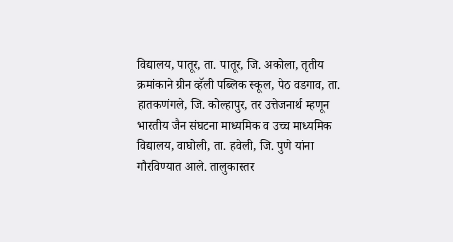विद्यालय, पातूर, ता. पातूर, जि. अकोला, तृतीय क्रमांकाने ग्रीन व्हॅली पब्लिक स्कूल, पेठ वडगाव, ता. हातकणंगले, जि. कोल्हापुर, तर उत्तेजनार्थ म्हणून भारतीय जैन संघटना माध्यमिक व उच्च माध्यमिक विद्यालय, वाघोली, ता. हवेली, जि. पुणे यांना गौरविण्यात आले. तालुकास्तर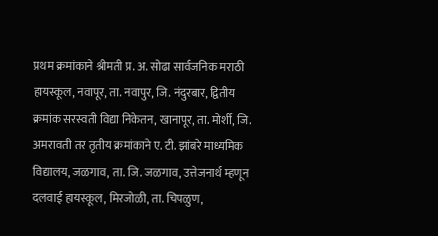प्रथम क्रमांकाने श्रीमती प्र. अ. सोढा सार्वजनिक मराठी हायस्कूल, नवापूर, ता. नवापुर, जि. नंदुरबार, द्वितीय क्रमांक सरस्वती विद्या निकेतन, खानापूर, ता. मोर्शी, जि. अमरावती तर तृतीय क्रमांकाने ए. टी. झांबरे माध्यमिक विद्यालय, जळगाव, ता. जि. जळगाव, उत्तेजनार्थ म्हणून दलवाई हायस्कूल, मिरजोळी, ता. चिपळुण,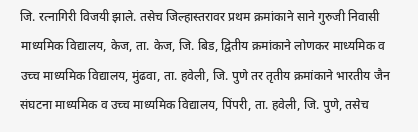जि. रत्नागिरी विजयी झाले. तसेच जिल्हास्तरावर प्रथम क्रमांकाने साने गुरुजी निवासी माध्यमिक विद्यालय, केज, ता. केज, जि. बिड, द्वितीय क्रमांकाने लोणकर माध्यमिक व उच्च माध्यमिक विद्यालय, मुंढवा, ता. हवेली, जि. पुणे तर तृतीय क्रमांकाने भारतीय जैन संघटना माध्यमिक व उच्च माध्यमिक विद्यालय, पिंपरी, ता. हवेली, जि. पुणे, तसेच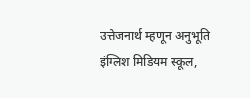उत्तेजनार्थ म्हणून अनुभूति इंग्लिश मिडियम स्कूल,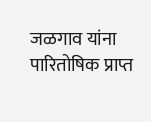जळगाव यांना पारितोषिक प्राप्त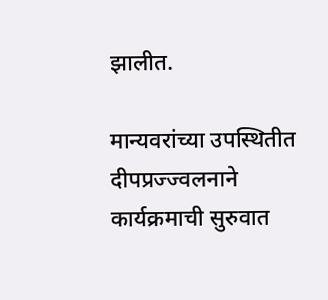झालीत.

मान्यवरांच्या उपस्थितीत दीपप्रज्ज्वलनाने कार्यक्रमाची सुरुवात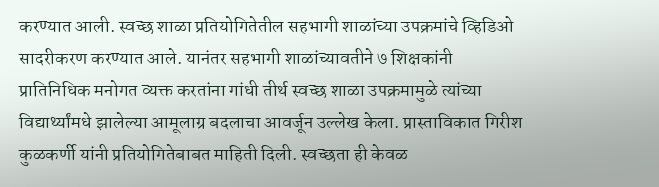करण्यात आली. स्वच्छ शाळा प्रतियोगितेतील सहभागी शाळांच्या उपक्रमांचे व्हिडिओ सादरीकरण करण्यात आले. यानंतर सहभागी शाळांच्यावतीने ७ शिक्षकांनी प्रातिनिधिक मनोगत व्यक्त करतांना गांधी तीर्थ स्वच्छ शाळा उपक्रमामुळे त्यांच्या विद्यार्थ्यांमधे झालेल्या आमूलाग्र बदलाचा आवर्जून उल्लेख केला. प्रास्ताविकात गिरीश कुळकर्णी यांनी प्रतियोगितेबाबत माहिती दिली. स्वच्छता ही केवळ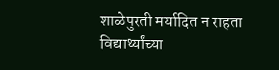शाळेपुरती मर्यादित न राहता विद्यार्थ्यांच्या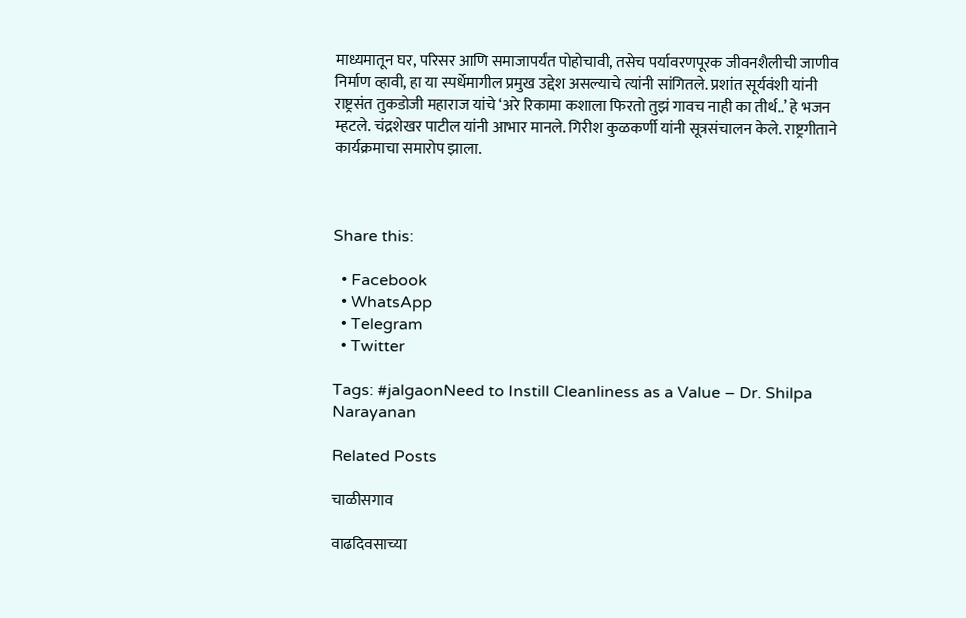माध्यमातून घर, परिसर आणि समाजापर्यंत पोहोचावी, तसेच पर्यावरणपूरक जीवनशैलीची जाणीव निर्माण व्हावी, हा या स्पर्धेमागील प्रमुख उद्देश असल्याचे त्यांनी सांगितले. प्रशांत सूर्यवंशी यांनी राष्ट्रसंत तुकडोजी महाराज यांचे ‘अरे रिकामा कशाला फिरतो तुझं गावच नाही का तीर्थ..’ हे भजन म्हटले. चंद्रशेखर पाटील यांनी आभार मानले. गिरीश कुळकर्णी यांनी सूत्रसंचालन केले. राष्ट्रगीताने कार्यक्रमाचा समारोप झाला.



Share this:

  • Facebook
  • WhatsApp
  • Telegram
  • Twitter

Tags: #jalgaonNeed to Instill Cleanliness as a Value – Dr. Shilpa Narayanan

Related Posts

चाळीसगाव

वाढदिवसाच्या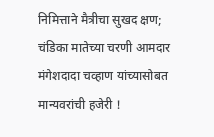निमित्ताने मैत्रीचा सुखद क्षण; चंडिका मातेच्या चरणी आमदार मंगेशदादा चव्हाण यांच्यासोबत मान्यवरांची हजेरी !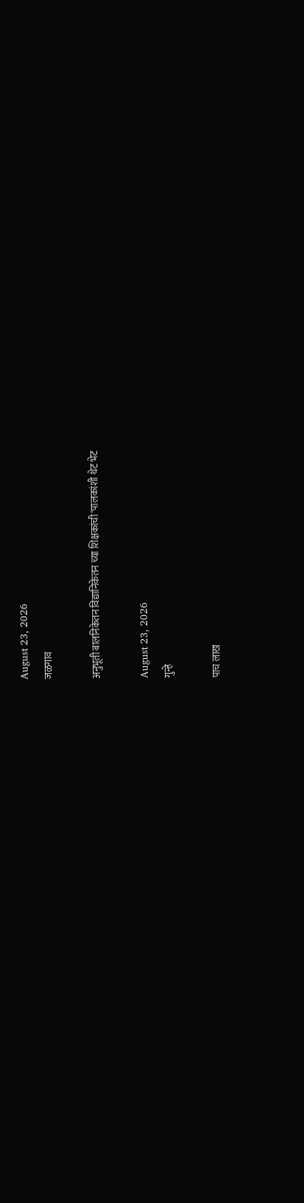August 23, 2026
जळगाव

अनुभूती बालनिकेतन विद्यानिकेतन च्या शिक्षकांची ‘पालकांशी थेट भेट

August 23, 2026
गुन्हे

पाच लाख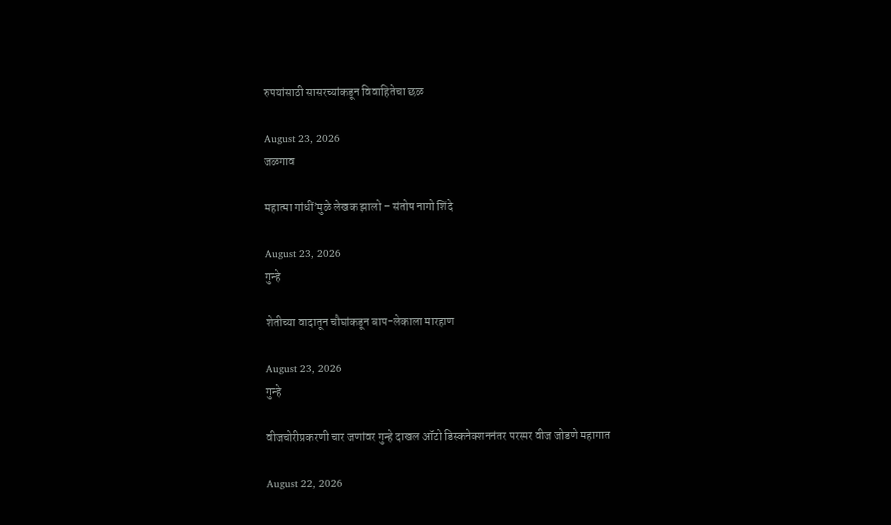रुपयांसाठी सासरच्यांकडून विवाहितेचा छळ

August 23, 2026
जळगाव

महात्मा गांधीं’मुळे लेखक झालो – संतोष नागो शिंदे

August 23, 2026
गुन्हे

शेतीच्या वादातून चौघांकडून बाप-लेकाला मारहाण

August 23, 2026
गुन्हे

वीजचोरीप्रकरणी चार जणांवर गुन्हे दाखल ऑटो डिस्कनेक्शननंतर परस्पर वीज जोडणे महागात

August 22, 2026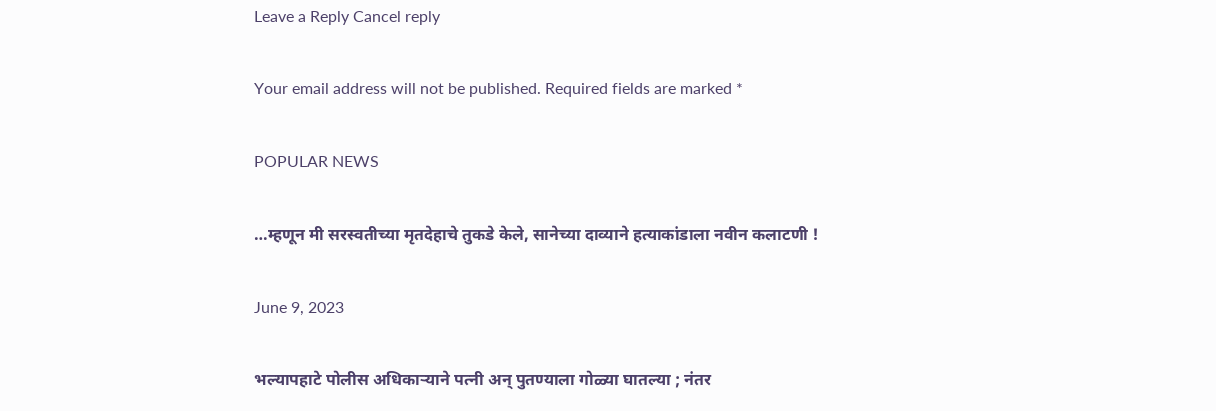Leave a Reply Cancel reply

Your email address will not be published. Required fields are marked *

POPULAR NEWS

…म्हणून मी सरस्वतीच्या मृतदेहाचे तुकडे केले, सानेच्या दाव्याने हत्याकांडाला नवीन कलाटणी !

June 9, 2023

भल्यापहाटे पोलीस अधिकाऱ्याने पत्नी अन् पुतण्याला गोळ्या घातल्या ; नंतर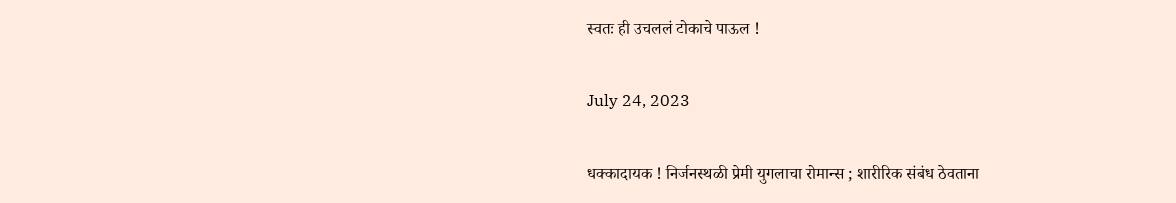स्वतः ही उचललं टोकाचे पाऊल !

July 24, 2023

धक्कादायक ! निर्जनस्थळी प्रेमी युगलाचा रोमान्स ; शारीरिक संबंध ठेवताना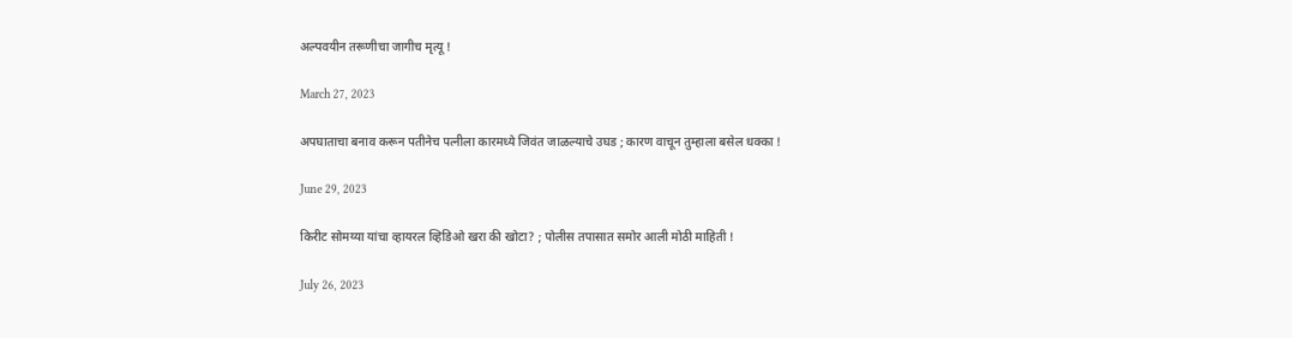अल्पवयीन तरूणीचा जागीच मृत्यू !

March 27, 2023

अपघाताचा बनाव करून पतीनेच पत्नीला कारमध्ये जिवंत जाळल्याचे उघड ; कारण वाचून तुम्हाला बसेल धक्का !

June 29, 2023

किरीट सोमय्या यांचा व्हायरल व्हिडिओ खरा की खोटा? ; पोलीस तपासात समोर आली मोठी माहिती !

July 26, 2023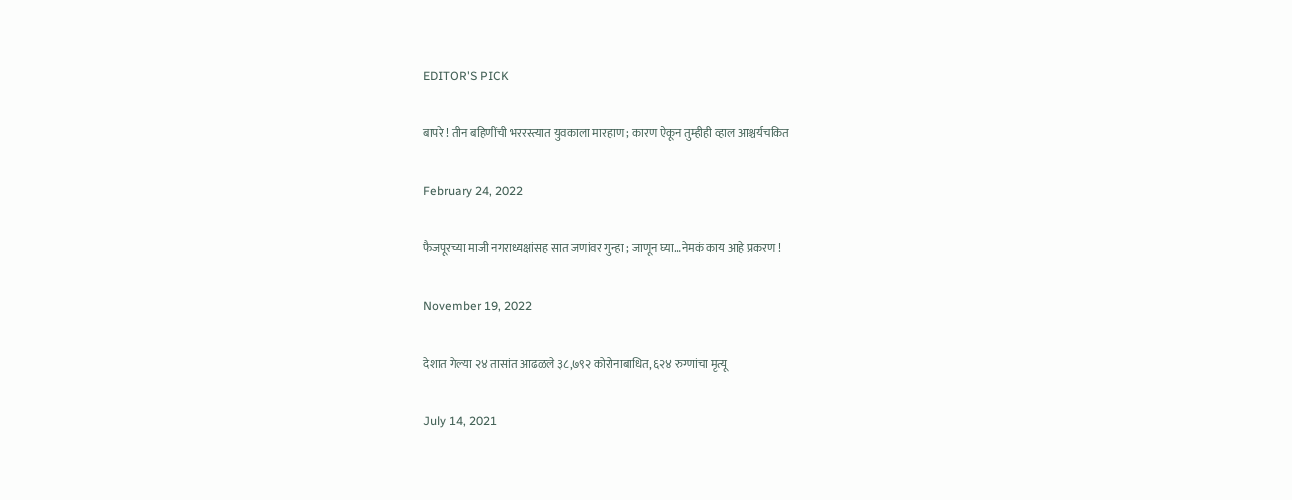EDITOR'S PICK

बापरे ! तीन बहिणींची भररस्त्यात युवकाला मारहाण ; कारण ऐकून तुम्हीही व्हाल आश्चर्यचकित

February 24, 2022

फैजपूरच्या माजी नगराध्यक्षांसह सात जणांवर गुन्हा ; जाणून घ्या…नेमकं काय आहे प्रकरण !

November 19, 2022

देशात गेल्या २४ तासांत आढळले ३८,७९२ कोरोनाबाधित, ६२४ रुग्णांचा मृत्यू

July 14, 2021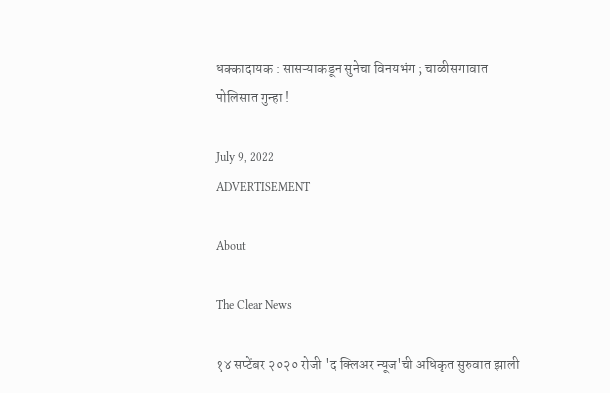धक्कादायक : सासऱ्याकडून सुनेचा विनयभंग ; चाळीसगावात पोलिसात गुन्हा !

July 9, 2022
ADVERTISEMENT

About

The Clear News

१४ सप्टेंबर २०२० रोजी 'द क्लिअर न्यूज'ची अधिकृत सुरुवात झाली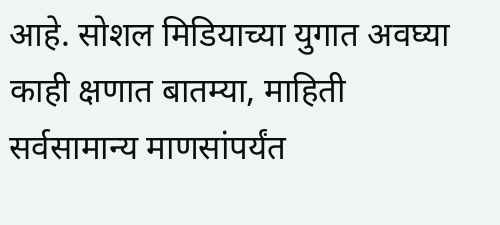आहे. सोशल मिडियाच्या युगात अवघ्या काही क्षणात बातम्या, माहिती सर्वसामान्य माणसांपर्यंत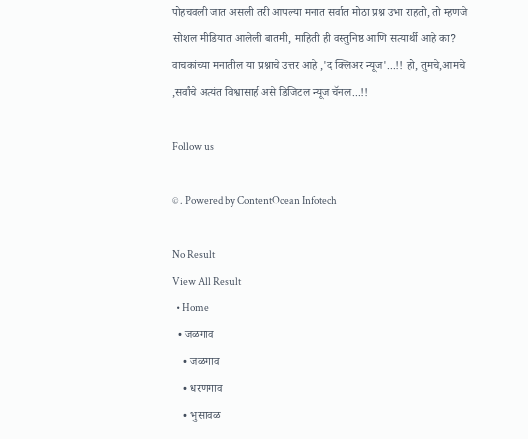पोहचवली जात असली तरी आपल्या मनात सर्वात मोठा प्रश्न उभा राहतो, तो म्हणजे सोशल मीडियात आलेली बातमी, माहिती ही वस्तुनिष्ठ आणि सत्यार्थी आहे का? वाचकांच्या मनातील या प्रश्नाचे उत्तर आहे ,'द क्लिअर न्यूज'...!! हो, तुमचे,आमचे ,सर्वांचे अत्यंत विश्वासार्ह असे डिजिटल न्यूज चॅनल...!!

Follow us

© . Powered by ContentOcean Infotech

No Result
View All Result
  • Home
  • जळगाव
    • जळगाव
    • धरणगाव
    • भुसावळ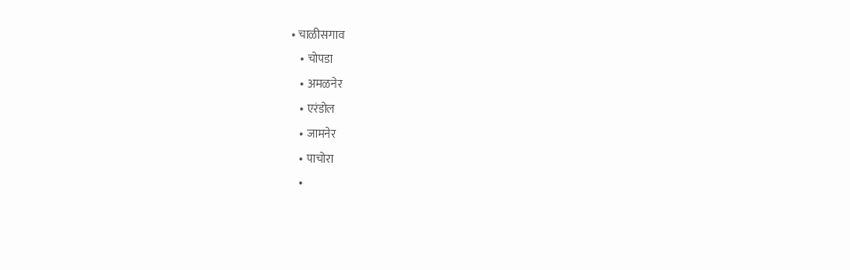• चाळीसगाव
    • चोपडा
    • अमळनेर
    • एरंडोल
    • जामनेर
    • पाचोरा
    •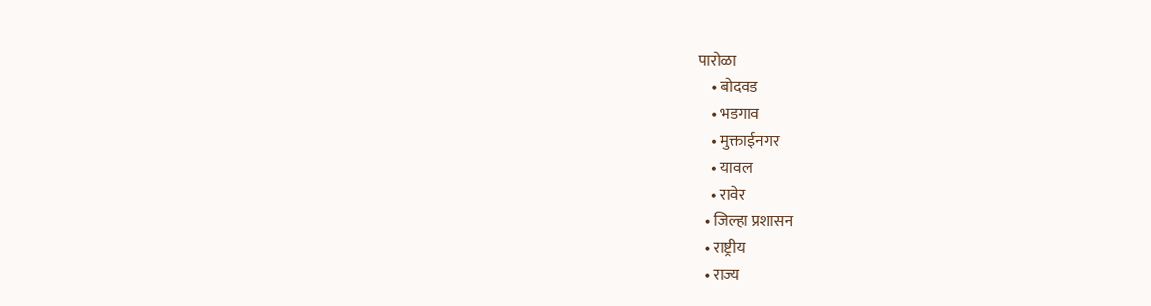पारोळा
    • बोदवड
    • भडगाव
    • मुक्ताईनगर
    • यावल
    • रावेर
  • जिल्हा प्रशासन
  • राष्ट्रीय
  • राज्य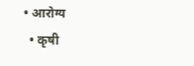• आरोग्य
  • कृषी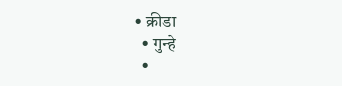• क्रीडा
  • गुन्हे
  •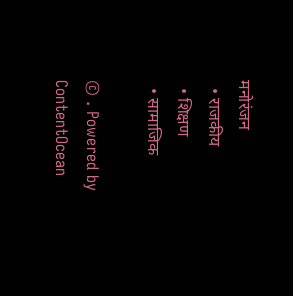मनोरंजन
  • राजकीय
  • शिक्षण
  • सामाजिक

© . Powered by ContentOcean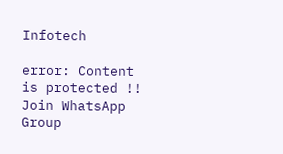Infotech

error: Content is protected !!
Join WhatsApp Group